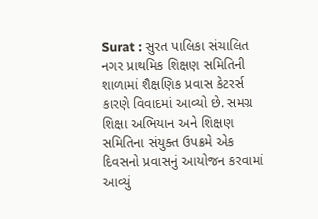Surat : સુરત પાલિકા સંચાલિત નગર પ્રાથમિક શિક્ષણ સમિતિની શાળામાં શૈક્ષણિક પ્રવાસ કેટરર્સ કારણે વિવાદમાં આવ્યો છે. સમગ્ર શિક્ષા અભિયાન અને શિક્ષણ સમિતિના સંયુક્ત ઉપક્રમે એક દિવસનો પ્રવાસનું આયોજન કરવામાં આવ્યું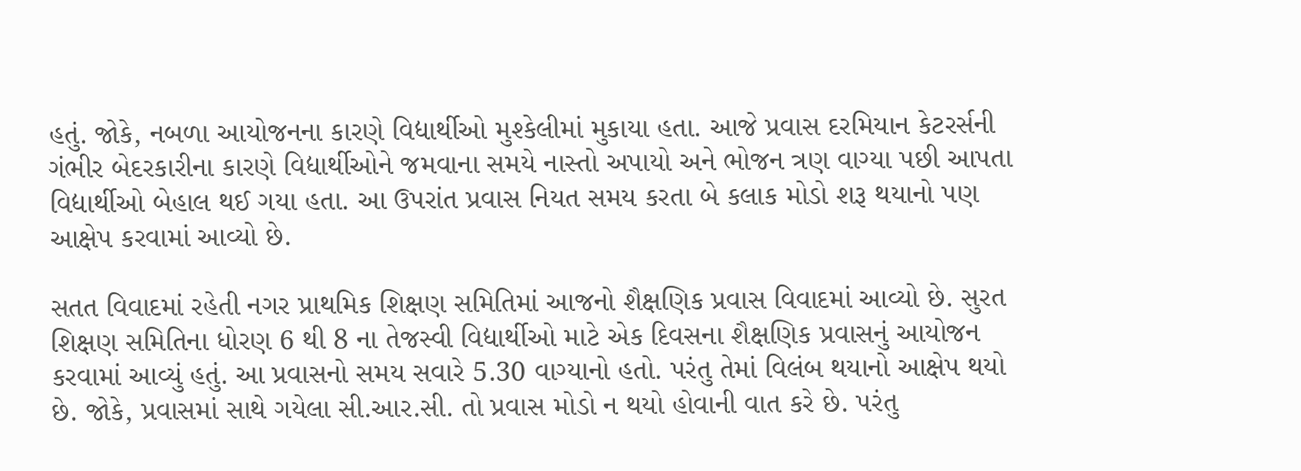હતું. જોકે, નબળા આયોજનના કારણે વિદ્યાર્થીઓ મુશ્કેલીમાં મુકાયા હતા. આજે પ્રવાસ દરમિયાન કેટરર્સની ગંભીર બેદરકારીના કારણે વિદ્યાર્થીઓને જમવાના સમયે નાસ્તો અપાયો અને ભોજન ત્રણ વાગ્યા પછી આપતા વિદ્યાર્થીઓ બેહાલ થઈ ગયા હતા. આ ઉપરાંત પ્રવાસ નિયત સમય કરતા બે કલાક મોડો શરૂ થયાનો પણ આક્ષેપ કરવામાં આવ્યો છે.

સતત વિવાદમાં રહેતી નગર પ્રાથમિક શિક્ષણ સમિતિમાં આજનો શૈક્ષણિક પ્રવાસ વિવાદમાં આવ્યો છે. સુરત શિક્ષણ સમિતિના ધોરણ 6 થી 8 ના તેજસ્વી વિદ્યાર્થીઓ માટે એક દિવસના શૈક્ષણિક પ્રવાસનું આયોજન કરવામાં આવ્યું હતું. આ પ્રવાસનો સમય સવારે 5.30 વાગ્યાનો હતો. પરંતુ તેમાં વિલંબ થયાનો આક્ષેપ થયો છે. જોકે, પ્રવાસમાં સાથે ગયેલા સી.આર.સી. તો પ્રવાસ મોડો ન થયો હોવાની વાત કરે છે. પરંતુ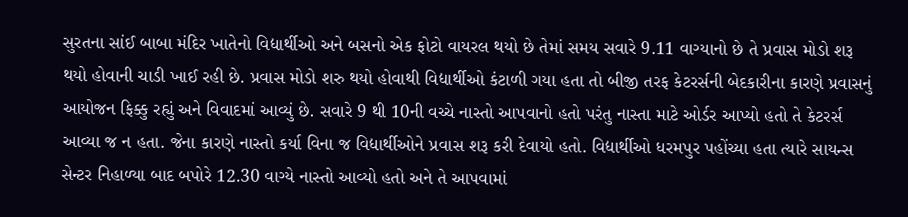સુરતના સાંઈ બાબા મંદિર ખાતેનો વિદ્યાર્થીઓ અને બસનો એક ફોટો વાયરલ થયો છે તેમાં સમય સવારે 9.11 વાગ્યાનો છે તે પ્રવાસ મોડો શરૂ થયો હોવાની ચાડી ખાઈ રહી છે. પ્રવાસ મોડો શરુ થયો હોવાથી વિદ્યાર્થીઓ કંટાળી ગયા હતા તો બીજી તરફ કેટરર્સની બેદકારીના કારણે પ્રવાસનું આયોજન ફિક્કુ રહ્યું અને વિવાદમાં આવ્યું છે. સવારે 9 થી 10ની વચ્ચે નાસ્તો આપવાનો હતો પરંતુ નાસ્તા માટે ઓર્ડર આપ્યો હતો તે કેટરર્સ આવ્યા જ ન હતા. જેના કારણે નાસ્તો કર્યા વિના જ વિદ્યાર્થીઓને પ્રવાસ શરૂ કરી દેવાયો હતો. વિદ્યાર્થીઓ ધરમપુર પહોંચ્યા હતા ત્યારે સાયન્સ સેન્ટર નિહાળ્યા બાદ બપોરે 12.30 વાગ્યે નાસ્તો આવ્યો હતો અને તે આપવામાં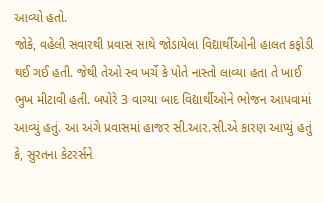આવ્યો હતો.
જોકે, વહેલી સવારથી પ્રવાસ સાથે જોડાયેલા વિદ્યાર્થીઓની હાલત કફોડી થઈ ગઈ હતી. જેથી તેઓ સ્વ ખર્ચે કે પોતે નાસ્તો લાવ્યા હતા તે ખાઈ ભુખ મીટાવી હતી. બપોરે 3 વાગ્યા બાદ વિદ્યાર્થીઓને ભોજન આપવામાં આવ્યું હતું. આ અંગે પ્રવાસમાં હાજર સી.આર.સી.એ કારણ આપ્યું હતું કે, સુરતના કેટરર્સને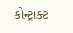કોન્ટ્રાક્ટ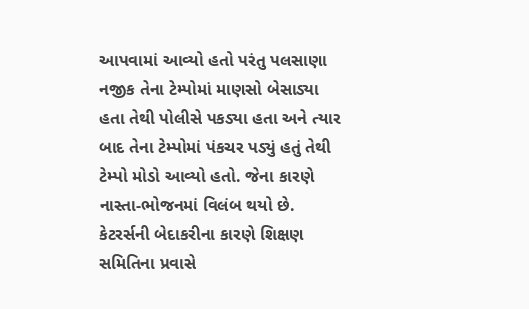આપવામાં આવ્યો હતો પરંતુ પલસાણા નજીક તેના ટેમ્પોમાં માણસો બેસાડ્યા હતા તેથી પોલીસે પકડ્યા હતા અને ત્યાર બાદ તેના ટેમ્પોમાં પંકચર પડ્યું હતું તેથી ટેમ્પો મોડો આવ્યો હતો. જેના કારણે નાસ્તા-ભોજનમાં વિલંબ થયો છે. કેટરર્સની બેદાકરીના કારણે શિક્ષણ સમિતિના પ્રવાસે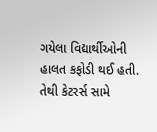ગયેલા વિદ્યાર્થીઓની હાલત કફોડી થઈ હતી. તેથી કેટરર્સ સામે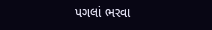પગલાં ભરવા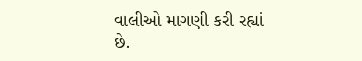વાલીઓ માગણી કરી રહ્યાં છે.